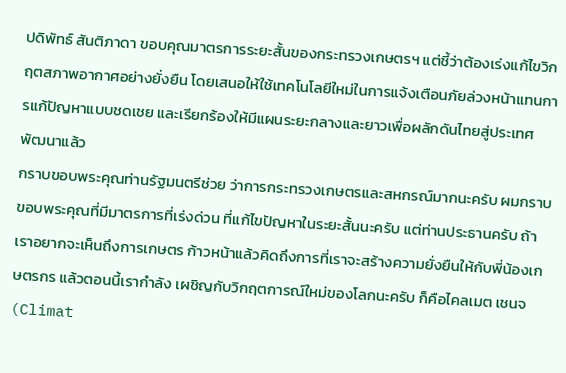ปดิพัทธ์ สันติภาดา ขอบคุณมาตรการระยะสั้นของกระทรวงเกษตรฯ แต่ชี้ว่าต้องเร่งแก้ไขวิกฤตสภาพอากาศอย่างยั่งยืน โดยเสนอให้ใช้เทคโนโลยีใหม่ในการแจ้งเตือนภัยล่วงหน้าแทนการแก้ปัญหาแบบชดเชย และเรียกร้องให้มีแผนระยะกลางและยาวเพื่อผลักดันไทยสู่ประเทศพัฒนาแล้ว
กราบขอบพระคุณท่านรัฐมนตรีช่วย ว่าการกระทรวงเกษตรและสหกรณ์มากนะครับ ผมกราบขอบพระคุณที่มีมาตรการที่เร่งด่วน ที่แก้ไขปัญหาในระยะสั้นนะครับ แต่ท่านประธานครับ ถ้าเราอยากจะเห็นถึงการเกษตร ก้าวหน้าแล้วคิดถึงการที่เราจะสร้างความยั่งยืนให้กับพี่น้องเกษตรกร แล้วตอนนี้เรากำลัง เผชิญกับวิกฤตการณ์ใหม่ของโลกนะครับ ก็คือไคลเมต เชนจ (Climat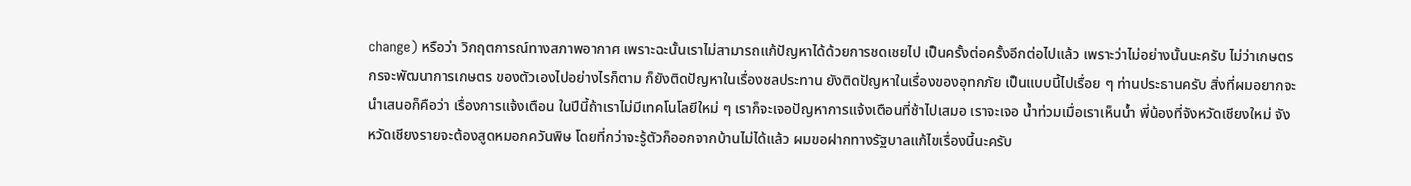change) หรือว่า วิกฤตการณ์ทางสภาพอากาศ เพราะฉะนั้นเราไม่สามารถแก้ปัญหาได้ด้วยการชดเชยไป เป็นครั้งต่อครั้งอีกต่อไปแล้ว เพราะว่าไม่อย่างนั้นนะครับ ไม่ว่าเกษตรกรจะพัฒนาการเกษตร ของตัวเองไปอย่างไรก็ตาม ก็ยังติดปัญหาในเรื่องชลประทาน ยังติดปัญหาในเรื่องของอุทกภัย เป็นแบบนี้ไปเรื่อย ๆ ท่านประธานครับ สิ่งที่ผมอยากจะนำเสนอก็คือว่า เรื่องการแจ้งเตือน ในปีนี้ถ้าเราไม่มีเทคโนโลยีใหม่ ๆ เราก็จะเจอปัญหาการแจ้งเตือนที่ช้าไปเสมอ เราจะเจอ น้ำท่วมเมื่อเราเห็นน้ำ พี่น้องที่จังหวัดเชียงใหม่ จังหวัดเชียงรายจะต้องสูดหมอกควันพิษ โดยที่กว่าจะรู้ตัวก็ออกจากบ้านไม่ได้แล้ว ผมขอฝากทางรัฐบาลแก้ไขเรื่องนี้นะครับ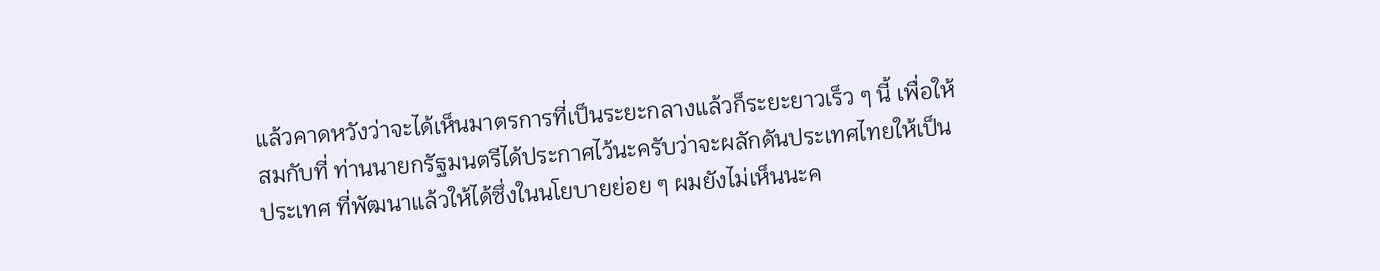แล้วคาดหวังว่าจะได้เห็นมาตรการที่เป็นระยะกลางแล้วก็ระยะยาวเร็ว ๆ นี้ เพื่อให้สมกับที่ ท่านนายกรัฐมนตรีได้ประกาศไว้นะครับว่าจะผลักดันประเทศไทยให้เป็นประเทศ ที่พัฒนาแล้วให้ได้ซึ่งในนโยบายย่อย ๆ ผมยังไม่เห็นนะค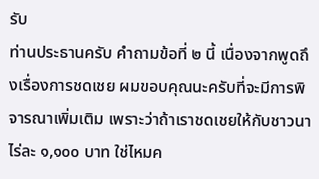รับ
ท่านประธานครับ คำถามข้อที่ ๒ นี้ เนื่องจากพูดถึงเรื่องการชดเชย ผมขอบคุณนะครับที่จะมีการพิจารณาเพิ่มเติม เพราะว่าถ้าเราชดเชยให้กับชาวนาไร่ละ ๑,๑๐๐ บาท ใช่ไหมค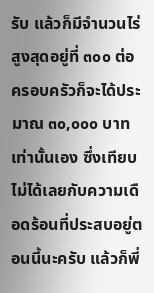รับ แล้วก็มีจำนวนไร่สูงสุดอยู่ที่ ๓๐๐ ต่อครอบครัวก็จะได้ประมาณ ๓๐,๐๐๐ บาทเท่านั้นเอง ซึ่งเทียบไม่ได้เลยกับความเดือดร้อนที่ประสบอยู่ตอนนี้นะครับ แล้วก็พี่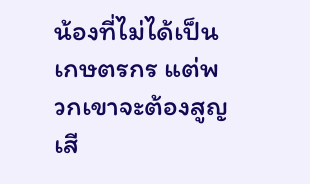น้องที่ไม่ได้เป็นเกษตรกร แต่พวกเขาจะต้องสูญเสี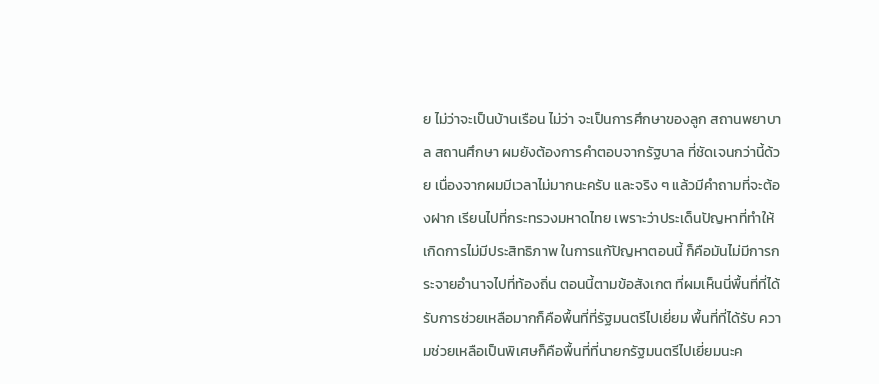ย ไม่ว่าจะเป็นบ้านเรือน ไม่ว่า จะเป็นการศึกษาของลูก สถานพยาบาล สถานศึกษา ผมยังต้องการคำตอบจากรัฐบาล ที่ชัดเจนกว่านี้ด้วย เนื่องจากผมมีเวลาไม่มากนะครับ และจริง ๆ แล้วมีคำถามที่จะต้องฝาก เรียนไปที่กระทรวงมหาดไทย เพราะว่าประเด็นปัญหาที่ทำให้เกิดการไม่มีประสิทธิภาพ ในการแก้ปัญหาตอนนี้ ก็คือมันไม่มีการกระจายอำนาจไปที่ท้องถิ่น ตอนนี้ตามข้อสังเกต ที่ผมเห็นนี่พื้นที่ที่ได้รับการช่วยเหลือมากก็คือพื้นที่ที่รัฐมนตรีไปเยี่ยม พื้นที่ที่ได้รับ ความช่วยเหลือเป็นพิเศษก็คือพื้นที่ที่นายกรัฐมนตรีไปเยี่ยมนะค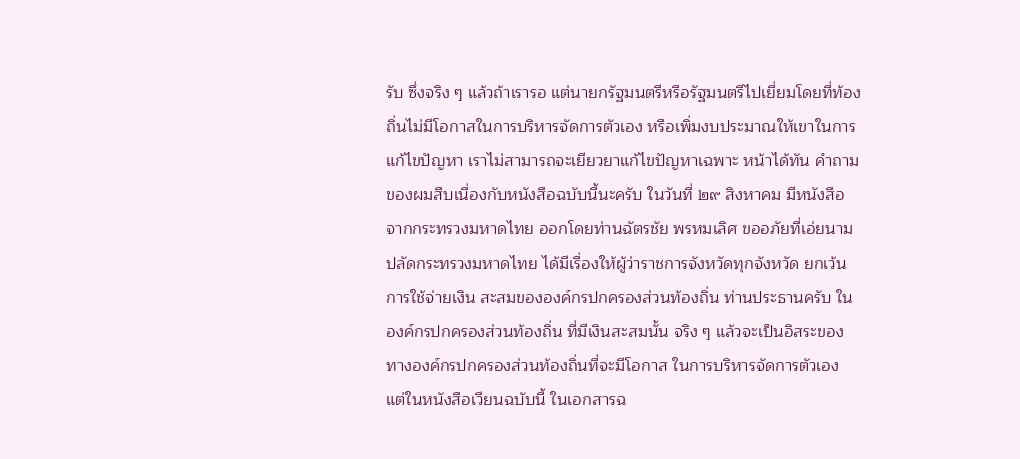รับ ซึ่งจริง ๆ แล้วถ้าเรารอ แต่นายกรัฐมนตรีหรือรัฐมนตรีไปเยี่ยมโดยที่ท้องถิ่นไม่มีโอกาสในการบริหารจัดการตัวเอง หรือเพิ่มงบประมาณให้เขาในการแก้ไขปัญหา เราไม่สามารถจะเยียวยาแก้ไขปัญหาเฉพาะ หน้าได้ทัน คำถามของผมสืบเนื่องกับหนังสือฉบับนี้นะครับ ในวันที่ ๒๙ สิงหาคม มีหนังสือจากกระทรวงมหาดไทย ออกโดยท่านฉัตรชัย พรหมเลิศ ขออภัยที่เอ่ยนาม ปลัดกระทรวงมหาดไทย ได้มีเรื่องให้ผู้ว่าราชการจังหวัดทุกจังหวัด ยกเว้นการใช้จ่ายเงิน สะสมขององค์กรปกครองส่วนท้องถิ่น ท่านประธานครับ ในองค์กรปกครองส่วนท้องถิ่น ที่มีเงินสะสมนั้น จริง ๆ แล้วจะเป็นอิสระของทางองค์กรปกครองส่วนท้องถิ่นที่จะมีโอกาส ในการบริหารจัดการตัวเอง แต่ในหนังสือเวียนฉบับนี้ ในเอกสารฉ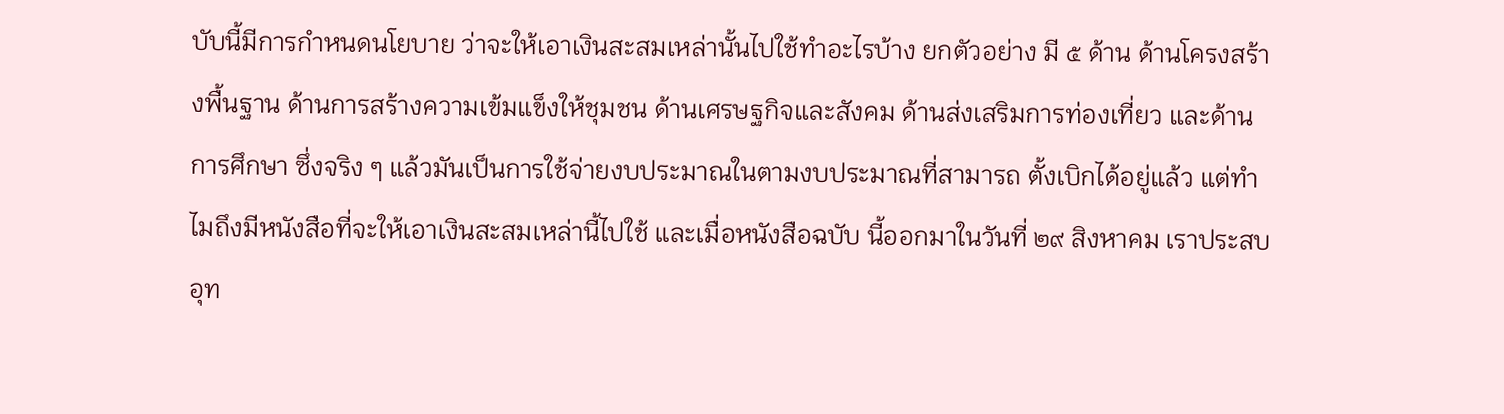บับนี้มีการกำหนดนโยบาย ว่าจะให้เอาเงินสะสมเหล่านั้นไปใช้ทำอะไรบ้าง ยกตัวอย่าง มี ๕ ด้าน ด้านโครงสร้างพื้นฐาน ด้านการสร้างความเข้มแข็งให้ชุมชน ด้านเศรษฐกิจและสังคม ด้านส่งเสริมการท่องเที่ยว และด้านการศึกษา ซึ่งจริง ๆ แล้วมันเป็นการใช้จ่ายงบประมาณในตามงบประมาณที่สามารถ ตั้งเบิกได้อยู่แล้ว แต่ทำไมถึงมีหนังสือที่จะให้เอาเงินสะสมเหล่านี้ไปใช้ และเมื่อหนังสือฉบับ นี้ออกมาในวันที่ ๒๙ สิงหาคม เราประสบอุท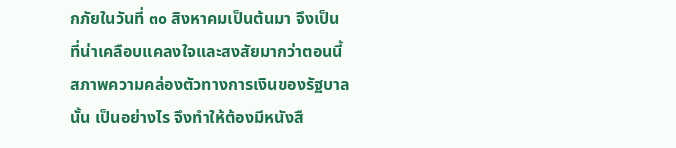กภัยในวันที่ ๓๐ สิงหาคมเป็นต้นมา จึงเป็น ที่น่าเคลือบแคลงใจและสงสัยมากว่าตอนนี้สภาพความคล่องตัวทางการเงินของรัฐบาลนั้น เป็นอย่างไร จึงทำให้ต้องมีหนังสื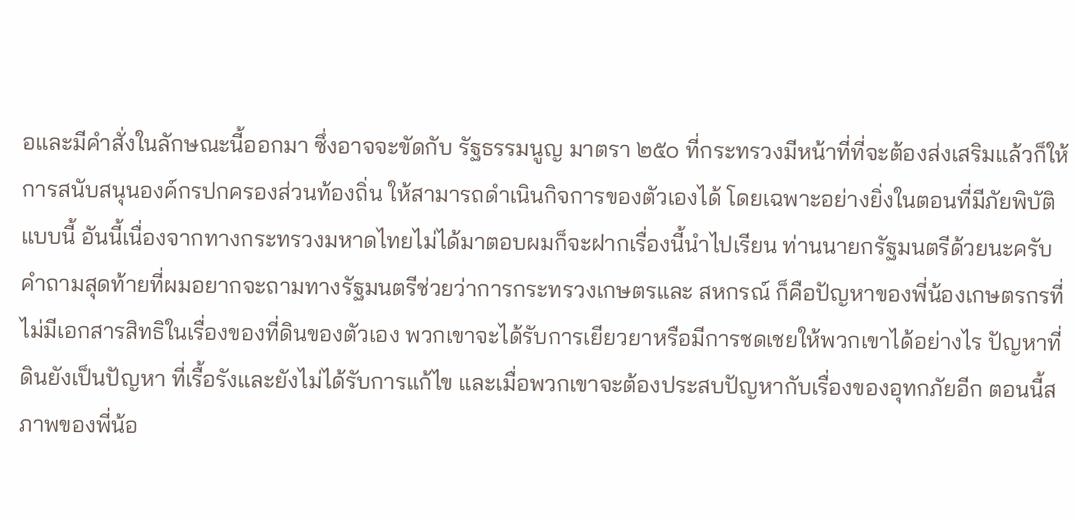อและมีคำสั่งในลักษณะนี้ออกมา ซึ่งอาจจะขัดกับ รัฐธรรมนูญ มาตรา ๒๕๐ ที่กระทรวงมีหน้าที่ที่จะต้องส่งเสริมแล้วก็ให้การสนับสนุนองค์กรปกครองส่วนท้องถิ่น ให้สามารถดำเนินกิจการของตัวเองได้ โดยเฉพาะอย่างยิ่งในตอนที่มีภัยพิบัติแบบนี้ อันนี้เนื่องจากทางกระทรวงมหาดไทยไม่ได้มาตอบผมก็จะฝากเรื่องนี้นำไปเรียน ท่านนายกรัฐมนตรีด้วยนะครับ
คำถามสุดท้ายที่ผมอยากจะถามทางรัฐมนตรีช่วยว่าการกระทรวงเกษตรและ สหกรณ์ ก็คือปัญหาของพี่น้องเกษตรกรที่ไม่มีเอกสารสิทธิในเรื่องของที่ดินของตัวเอง พวกเขาจะได้รับการเยียวยาหรือมีการชดเชยให้พวกเขาได้อย่างไร ปัญหาที่ดินยังเป็นปัญหา ที่เรื้อรังและยังไม่ได้รับการแก้ไข และเมื่อพวกเขาจะต้องประสบปัญหากับเรื่องของอุทกภัยอีก ตอนนี้สภาพของพี่น้อ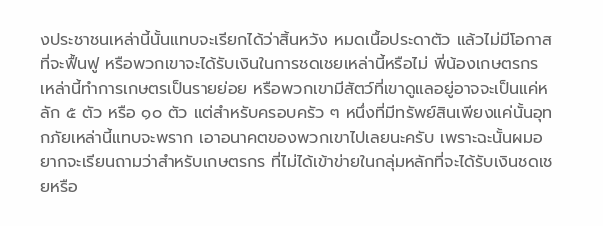งประชาชนเหล่านี้นั้นแทบจะเรียกได้ว่าสิ้นหวัง หมดเนื้อประดาตัว แล้วไม่มีโอกาสที่จะฟื้นฟู หรือพวกเขาจะได้รับเงินในการชดเชยเหล่านี้หรือไม่ พี่น้องเกษตรกร เหล่านี้ทำการเกษตรเป็นรายย่อย หรือพวกเขามีสัตว์ที่เขาดูแลอยู่อาจจะเป็นแค่หลัก ๕ ตัว หรือ ๑๐ ตัว แต่สำหรับครอบครัว ๆ หนึ่งที่มีทรัพย์สินเพียงแค่นั้นอุทกภัยเหล่านี้แทบจะพราก เอาอนาคตของพวกเขาไปเลยนะครับ เพราะฉะนั้นผมอยากจะเรียนถามว่าสำหรับเกษตรกร ที่ไม่ได้เข้าข่ายในกลุ่มหลักที่จะได้รับเงินชดเชยหรือ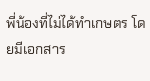พี่น้องที่ไม่ได้ทำเกษตร โดยมีเอกสาร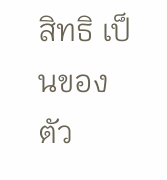สิทธิ เป็นของตัว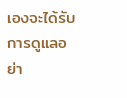เองจะได้รับการดูแลอย่า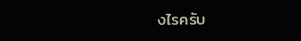งไรครับ